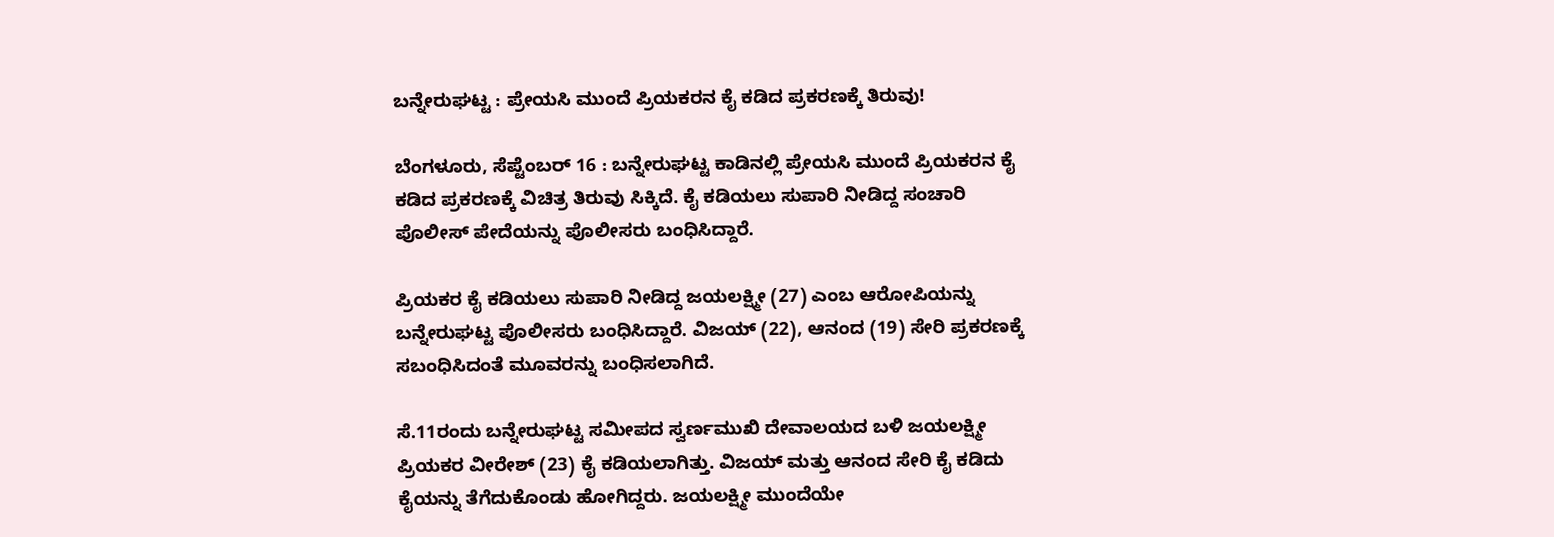ಬನ್ನೇರುಘಟ್ಟ : ಪ್ರೇಯಸಿ ಮುಂದೆ ಪ್ರಿಯಕರನ ಕೈ ಕಡಿದ ಪ್ರಕರಣಕ್ಕೆ ತಿರುವು!

ಬೆಂಗಳೂರು, ಸೆಪ್ಟೆಂಬರ್ 16 : ಬನ್ನೇರುಘಟ್ಟ ಕಾಡಿನಲ್ಲಿ ಪ್ರೇಯಸಿ ಮುಂದೆ ಪ್ರಿಯಕರನ ಕೈ ಕಡಿದ ಪ್ರಕರಣಕ್ಕೆ ವಿಚಿತ್ರ ತಿರುವು ಸಿಕ್ಕಿದೆ. ಕೈ ಕಡಿಯಲು ಸುಪಾರಿ ನೀಡಿದ್ದ ಸಂಚಾರಿ ಪೊಲೀಸ್ ಪೇದೆಯನ್ನು ಪೊಲೀಸರು ಬಂಧಿಸಿದ್ದಾರೆ.

ಪ್ರಿಯಕರ ಕೈ ಕಡಿಯಲು ಸುಪಾರಿ ನೀಡಿದ್ದ ಜಯಲಕ್ಷ್ಮೀ (27) ಎಂಬ ಆರೋಪಿಯನ್ನು ಬನ್ನೇರುಘಟ್ಟ ಪೊಲೀಸರು ಬಂಧಿಸಿದ್ದಾರೆ. ವಿಜಯ್ (22), ಆನಂದ (19) ಸೇರಿ ಪ್ರಕರಣಕ್ಕೆ ಸಬಂಧಿಸಿದಂತೆ ಮೂವರನ್ನು ಬಂಧಿಸಲಾಗಿದೆ.

ಸೆ.11ರಂದು ಬನ್ನೇರುಘಟ್ಟ ಸಮೀಪದ ಸ್ವರ್ಣಮುಖಿ ದೇವಾಲಯದ ಬಳಿ ಜಯಲಕ್ಷ್ಮೀ ಪ್ರಿಯಕರ ವೀರೇಶ್ (23) ಕೈ ಕಡಿಯಲಾಗಿತ್ತು. ವಿಜಯ್ ಮತ್ತು ಆನಂದ ಸೇರಿ ಕೈ ಕಡಿದು ಕೈಯನ್ನು ತೆಗೆದುಕೊಂಡು ಹೋಗಿದ್ದರು. ಜಯಲಕ್ಷ್ಮೀ ಮುಂದೆಯೇ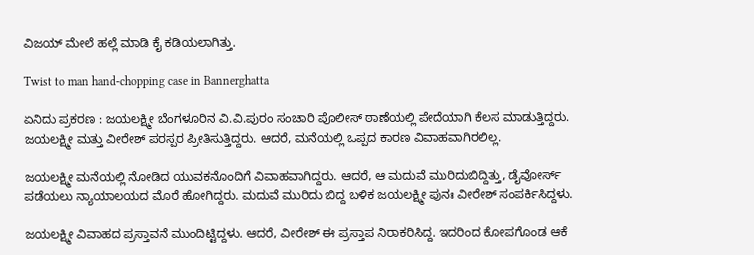ವಿಜಯ್ ಮೇಲೆ ಹಲ್ಲೆ ಮಾಡಿ ಕೈ ಕಡಿಯಲಾಗಿತ್ತು.

Twist to man hand-chopping case in Bannerghatta

ಏನಿದು ಪ್ರಕರಣ : ಜಯಲಕ್ಷ್ಮೀ ಬೆಂಗಳೂರಿನ ವಿ.ವಿ.ಪುರಂ ಸಂಚಾರಿ ಪೊಲೀಸ್ ಠಾಣೆಯಲ್ಲಿ ಪೇದೆಯಾಗಿ ಕೆಲಸ ಮಾಡುತ್ತಿದ್ದರು. ಜಯಲಕ್ಷ್ಮೀ ಮತ್ತು ವೀರೇಶ್ ಪರಸ್ಪರ ಪ್ರೀತಿಸುತ್ತಿದ್ದರು. ಆದರೆ, ಮನೆಯಲ್ಲಿ ಒಪ್ಪದ ಕಾರಣ ವಿವಾಹವಾಗಿರಲಿಲ್ಲ.

ಜಯಲಕ್ಷ್ಮೀ ಮನೆಯಲ್ಲಿ ನೋಡಿದ ಯುವಕನೊಂದಿಗೆ ವಿವಾಹವಾಗಿದ್ದರು. ಆದರೆ, ಆ ಮದುವೆ ಮುರಿದುಬಿದ್ದಿತ್ತು, ಡೈವೋರ್ಸ್‌ ಪಡೆಯಲು ನ್ಯಾಯಾಲಯದ ಮೊರೆ ಹೋಗಿದ್ದರು. ಮದುವೆ ಮುರಿದು ಬಿದ್ದ ಬಳಿಕ ಜಯಲಕ್ಷ್ಮೀ ಪುನಃ ವೀರೇಶ್ ಸಂಪರ್ಕಿಸಿದ್ದಳು.

ಜಯಲಕ್ಷ್ಮೀ ವಿವಾಹದ ಪ್ರಸ್ತಾವನೆ ಮುಂದಿಟ್ಟಿದ್ದಳು. ಆದರೆ, ವೀರೇಶ್ ಈ ಪ್ರಸ್ತಾಪ ನಿರಾಕರಿಸಿದ್ದ. ಇದರಿಂದ ಕೋಪಗೊಂಡ ಆಕೆ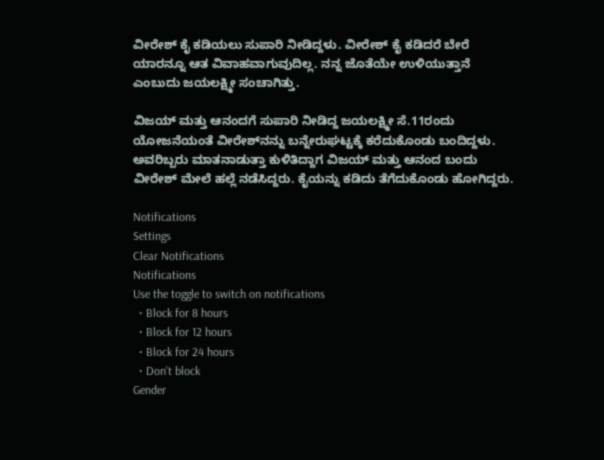ವೀರೇಶ್ ಕೈ ಕಡಿಯಲು ಸುಪಾರಿ ನೀಡಿದ್ದಳು. ವೀರೇಶ್ ಕೈ ಕಡಿದರೆ ಬೇರೆ ಯಾರನ್ನೂ ಆತ ವಿವಾಹವಾಗುವುದಿಲ್ಲ. ನನ್ನ ಜೊತೆಯೇ ಉಳಿಯುತ್ತಾನೆ ಎಂಬುದು ಜಯಲಕ್ಷ್ಮೀ ಸಂಚಾಗಿತ್ತು.

ವಿಜಯ್ ಮತ್ತು ಆನಂದಗೆ ಸುಪಾರಿ ನೀಡಿದ್ದ ಜಯಲಕ್ಷ್ಮೀ ಸೆ.11ರಂದು ಯೋಜನೆಯಂತೆ ವೀರೇಶ್‌ನನ್ನು ಬನ್ನೇರುಘಟ್ಟಕ್ಕೆ ಕರೆದುಕೊಂಡು ಬಂದಿದ್ದಳು. ಅವರಿಬ್ಬರು ಮಾತನಾಡುತ್ತಾ ಕುಳಿತಿದ್ದಾಗ ವಿಜಯ್ ಮತ್ತು ಆನಂದ ಬಂದು ವೀರೇಶ್ ಮೇಲೆ ಹಲ್ಲೆ ನಡೆಸಿದ್ದರು. ಕೈಯನ್ನು ಕಡಿದು ತೆಗೆದುಕೊಂಡು ಹೋಗಿದ್ದರು.

Notifications
Settings
Clear Notifications
Notifications
Use the toggle to switch on notifications
  • Block for 8 hours
  • Block for 12 hours
  • Block for 24 hours
  • Don't block
Gender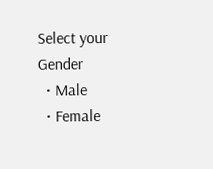Select your Gender
  • Male
  • Female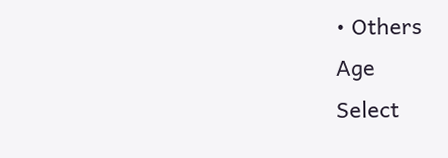• Others
Age
Select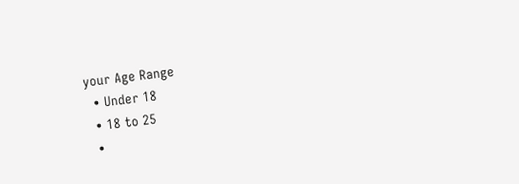your Age Range
  • Under 18
  • 18 to 25
  •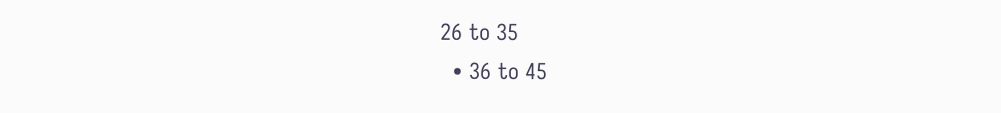26 to 35
  • 36 to 45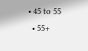• 45 to 55
  • 55+